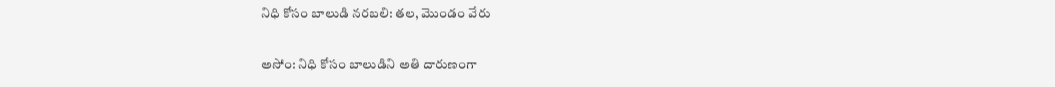నిధి కోసం బాలుడి నరబలి: తల, మొండం వేరు

అసోం: నిధి కోసం బాలుడిని అతి దారుణంగా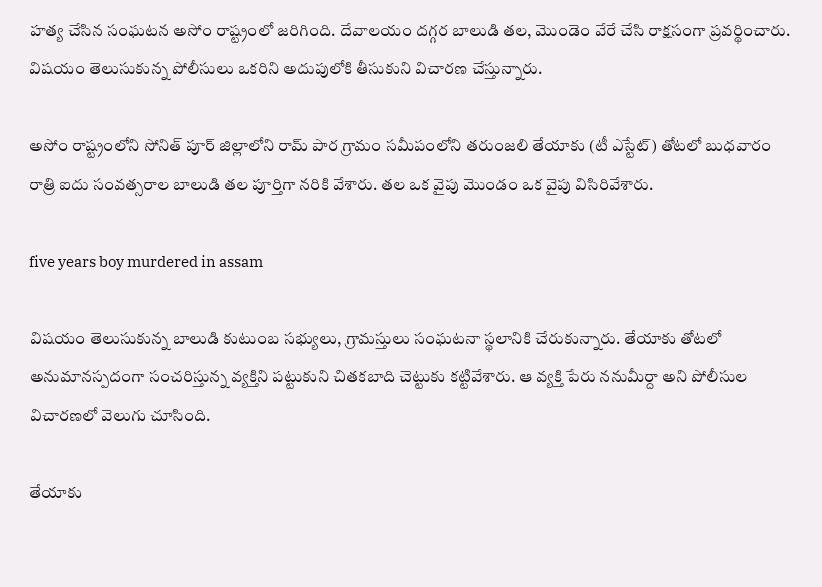హత్య చేసిన సంఘటన అసోం రాష్ట్రంలో జరిగింది. దేవాలయం దగ్గర బాలుడి తల, మొండెం వేరే చేసి రాక్షసంగా ప్రవర్థించారు. విషయం తెలుసుకున్న పోలీసులు ఒకరిని అదుపులోకి తీసుకుని విచారణ చేస్తున్నారు.

అసోం రాష్ట్రంలోని సోనిత్ పూర్ జిల్లాలోని రామ్ పార గ్రామం సమీపంలోని తరుంజలి తేయాకు (టీ ఎస్టేట్) తోటలో బుధవారం రాత్రి ఐదు సంవత్సరాల బాలుడి తల పూర్తిగా నరికి వేశారు. తల ఒక వైపు మొండం ఒక వైపు విసిరివేశారు.

five years boy murdered in assam

విషయం తెలుసుకున్న బాలుడి కుటుంబ సభ్యులు, గ్రామస్తులు సంఘటనా స్థలానికి చేరుకున్నారు. తేయాకు తోటలో అనుమానస్పదంగా సంచరిస్తున్న వ్యక్తిని పట్టుకుని చితకబాది చెట్టుకు కట్టివేశారు. ఆ వ్యక్తి పేరు ననుమీర్దా అని పోలీసుల విచారణలో వెలుగు చూసింది.

తేయాకు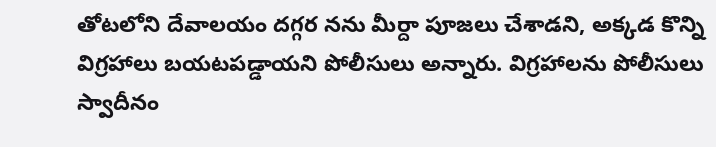తోటలోని దేవాలయం దగ్గర నను మీర్దా పూజలు చేశాడని, అక్కడ కొన్ని విగ్రహాలు బయటపడ్డాయని పోలీసులు అన్నారు. విగ్రహాలను పోలీసులు స్వాదీనం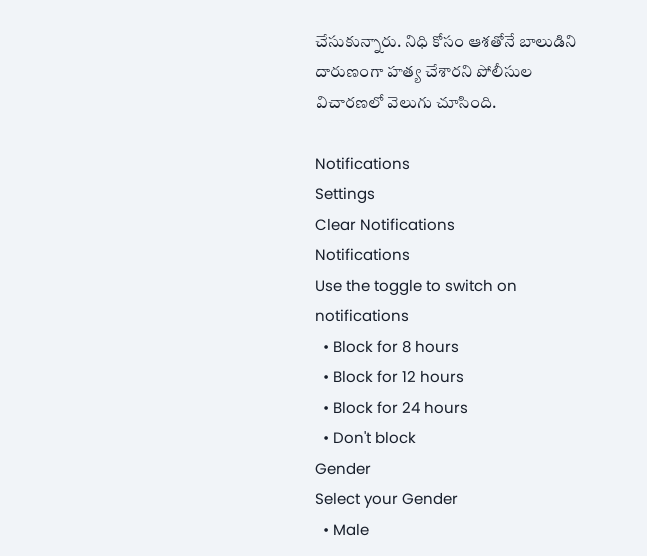చేసుకున్నారు. నిధి కోసం ఆశతోనే బాలుడిని దారుణంగా హత్య చేశారని పోలీసుల విచారణలో వెలుగు చూసింది.

Notifications
Settings
Clear Notifications
Notifications
Use the toggle to switch on notifications
  • Block for 8 hours
  • Block for 12 hours
  • Block for 24 hours
  • Don't block
Gender
Select your Gender
  • Male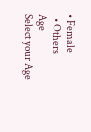• Female
  • Others
Age
Select your Age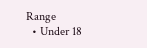Range
  • Under 18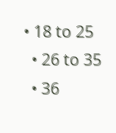• 18 to 25
  • 26 to 35
  • 36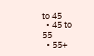to 45
  • 45 to 55
  • 55+